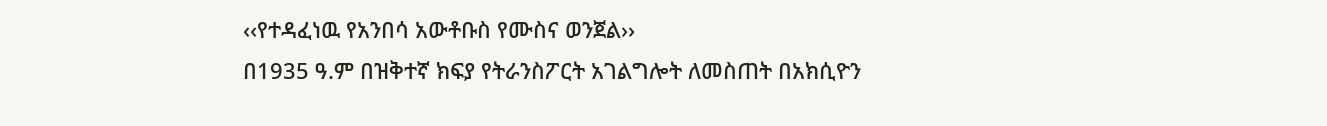‹‹የተዳፈነዉ የአንበሳ አውቶቡስ የሙስና ወንጀል››
በ1935 ዓ.ም በዝቅተኛ ክፍያ የትራንስፖርት አገልግሎት ለመስጠት በአክሲዮን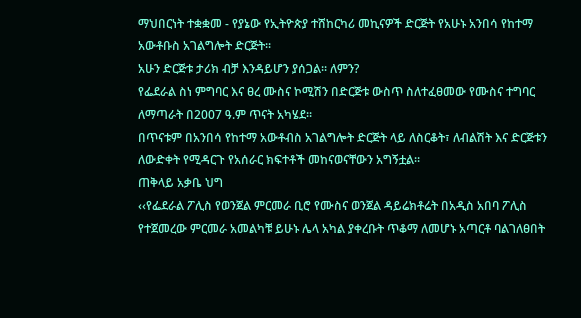ማህበርነት ተቋቋመ - የያኔው የኢትዮጵያ ተሸከርካሪ መኪናዎች ድርጅት የአሁኑ አንበሳ የከተማ አውቶቡስ አገልግሎት ድርጅት፡፡
አሁን ድርጅቱ ታሪክ ብቻ እንዳይሆን ያሰጋል፡፡ ለምን?
የፌደራል ስነ ምግባር እና ፀረ ሙስና ኮሚሽን በድርጅቱ ውስጥ ስለተፈፀመው የሙስና ተግባር ለማጣራት በ2007 ዓ.ም ጥናት አካሄደ፡፡
በጥናቱም በአንበሳ የከተማ አውቶብስ አገልግሎት ድርጅት ላይ ለስርቆት፣ ለብልሽት እና ድርጅቱን ለውድቀት የሚዳርጉ የአሰራር ክፍተቶች መከናወናቸውን አግኝቷል፡፡
ጠቅላይ አቃቤ ህግ
‹‹የፌደራል ፖሊስ የወንጀል ምርመራ ቢሮ የሙስና ወንጀል ዳይሬክቶሬት በአዲስ አበባ ፖሊስ የተጀመረው ምርመራ አመልካቹ ይሁኑ ሌላ አካል ያቀረቡት ጥቆማ ለመሆኑ አጣርቶ ባልገለፀበት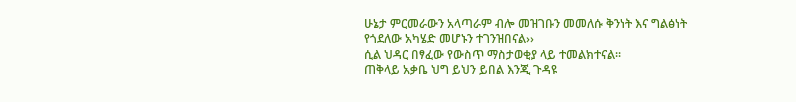ሁኔታ ምርመራውን አላጣራም ብሎ መዝገቡን መመለሱ ቅንነት እና ግልፅነት የጎደለው አካሄድ መሆኑን ተገንዝበናል››
ሲል ህዳር በፃፈው የውስጥ ማስታወቂያ ላይ ተመልክተናል፡፡
ጠቅላይ አቃቤ ህግ ይህን ይበል እንጂ ጉዳዩ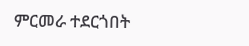ምርመራ ተደርጎበት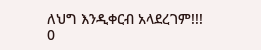ለህግ እንዲቀርብ አላደረገም!!!
0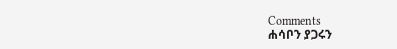Comments
ሐሳቦን ያጋሩን